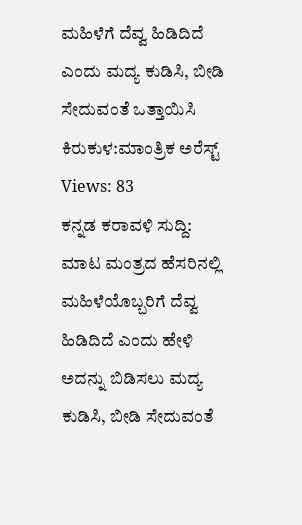ಮಹಿಳೆಗೆ ದೆವ್ವ ಹಿಡಿದಿದೆ ಎಂದು ಮದ್ಯ ಕುಡಿಸಿ, ಬೀಡಿ ಸೇದುವಂತೆ ಒತ್ತಾಯಿಸಿ ಕಿರುಕುಳ:ಮಾಂತ್ರಿಕ ಅರೆಸ್ಟ್
Views: 83
ಕನ್ನಡ ಕರಾವಳಿ ಸುದ್ದಿ: ಮಾಟ ಮಂತ್ರದ ಹೆಸರಿನಲ್ಲಿ ಮಹಿಳೆಯೊಬ್ಬರಿಗೆ ದೆವ್ವ ಹಿಡಿದಿದೆ ಎಂದು ಹೇಳಿ ಅದನ್ನು ಬಿಡಿಸಲು ಮದ್ಯ ಕುಡಿಸಿ, ಬೀಡಿ ಸೇದುವಂತೆ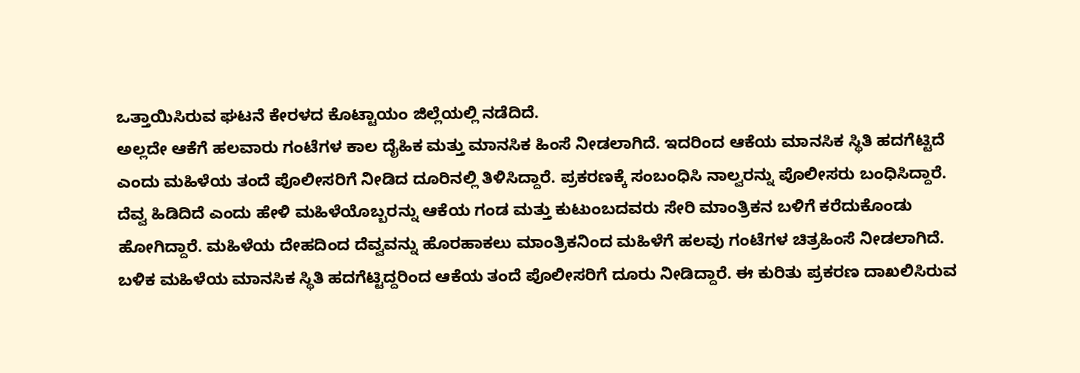ಒತ್ತಾಯಿಸಿರುವ ಘಟನೆ ಕೇರಳದ ಕೊಟ್ಟಾಯಂ ಜಿಲ್ಲೆಯಲ್ಲಿ ನಡೆದಿದೆ.
ಅಲ್ಲದೇ ಆಕೆಗೆ ಹಲವಾರು ಗಂಟೆಗಳ ಕಾಲ ದೈಹಿಕ ಮತ್ತು ಮಾನಸಿಕ ಹಿಂಸೆ ನೀಡಲಾಗಿದೆ. ಇದರಿಂದ ಆಕೆಯ ಮಾನಸಿಕ ಸ್ಥಿತಿ ಹದಗೆಟ್ಟಿದೆ ಎಂದು ಮಹಿಳೆಯ ತಂದೆ ಪೊಲೀಸರಿಗೆ ನೀಡಿದ ದೂರಿನಲ್ಲಿ ತಿಳಿಸಿದ್ದಾರೆ. ಪ್ರಕರಣಕ್ಕೆ ಸಂಬಂಧಿಸಿ ನಾಲ್ವರನ್ನು ಪೊಲೀಸರು ಬಂಧಿಸಿದ್ದಾರೆ.
ದೆವ್ವ ಹಿಡಿದಿದೆ ಎಂದು ಹೇಳಿ ಮಹಿಳೆಯೊಬ್ಬರನ್ನು ಆಕೆಯ ಗಂಡ ಮತ್ತು ಕುಟುಂಬದವರು ಸೇರಿ ಮಾಂತ್ರಿಕನ ಬಳಿಗೆ ಕರೆದುಕೊಂಡು ಹೋಗಿದ್ದಾರೆ. ಮಹಿಳೆಯ ದೇಹದಿಂದ ದೆವ್ವವನ್ನು ಹೊರಹಾಕಲು ಮಾಂತ್ರಿಕನಿಂದ ಮಹಿಳೆಗೆ ಹಲವು ಗಂಟೆಗಳ ಚಿತ್ರಹಿಂಸೆ ನೀಡಲಾಗಿದೆ.
ಬಳಿಕ ಮಹಿಳೆಯ ಮಾನಸಿಕ ಸ್ಥಿತಿ ಹದಗೆಟ್ಟಿದ್ದರಿಂದ ಆಕೆಯ ತಂದೆ ಪೊಲೀಸರಿಗೆ ದೂರು ನೀಡಿದ್ದಾರೆ. ಈ ಕುರಿತು ಪ್ರಕರಣ ದಾಖಲಿಸಿರುವ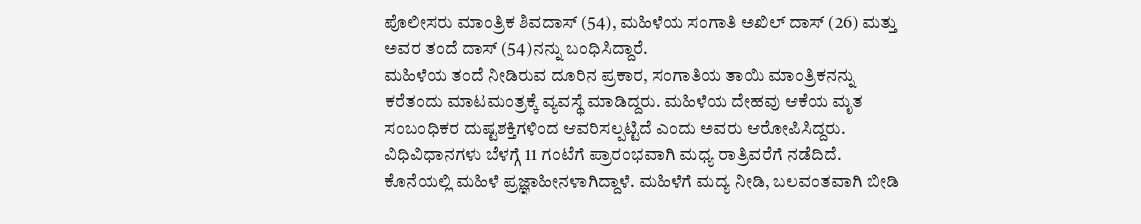ಪೊಲೀಸರು ಮಾಂತ್ರಿಕ ಶಿವದಾಸ್ (54), ಮಹಿಳೆಯ ಸಂಗಾತಿ ಅಖಿಲ್ ದಾಸ್ (26) ಮತ್ತು ಅವರ ತಂದೆ ದಾಸ್ (54)ನನ್ನು ಬಂಧಿಸಿದ್ದಾರೆ.
ಮಹಿಳೆಯ ತಂದೆ ನೀಡಿರುವ ದೂರಿನ ಪ್ರಕಾರ, ಸಂಗಾತಿಯ ತಾಯಿ ಮಾಂತ್ರಿಕನನ್ನು ಕರೆತಂದು ಮಾಟಮಂತ್ರಕ್ಕೆ ವ್ಯವಸ್ಥೆ ಮಾಡಿದ್ದರು. ಮಹಿಳೆಯ ದೇಹವು ಆಕೆಯ ಮೃತ ಸಂಬಂಧಿಕರ ದುಷ್ಟಶಕ್ತಿಗಳಿಂದ ಆವರಿಸಲ್ಪಟ್ಟಿದೆ ಎಂದು ಅವರು ಆರೋಪಿಸಿದ್ದರು. ವಿಧಿವಿಧಾನಗಳು ಬೆಳಗ್ಗೆ 11 ಗಂಟೆಗೆ ಪ್ರಾರಂಭವಾಗಿ ಮಧ್ಯ ರಾತ್ರಿವರೆಗೆ ನಡೆದಿದೆ. ಕೊನೆಯಲ್ಲಿ ಮಹಿಳೆ ಪ್ರಜ್ಞಾಹೀನಳಾಗಿದ್ದಾಳೆ. ಮಹಿಳೆಗೆ ಮದ್ಯ ನೀಡಿ, ಬಲವಂತವಾಗಿ ಬೀಡಿ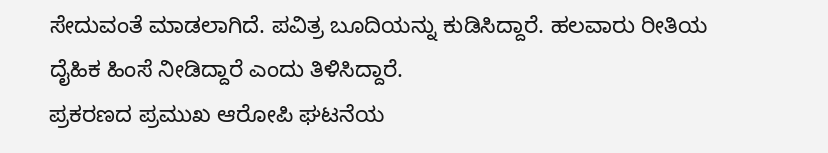ಸೇದುವಂತೆ ಮಾಡಲಾಗಿದೆ. ಪವಿತ್ರ ಬೂದಿಯನ್ನು ಕುಡಿಸಿದ್ದಾರೆ. ಹಲವಾರು ರೀತಿಯ ದೈಹಿಕ ಹಿಂಸೆ ನೀಡಿದ್ದಾರೆ ಎಂದು ತಿಳಿಸಿದ್ದಾರೆ.
ಪ್ರಕರಣದ ಪ್ರಮುಖ ಆರೋಪಿ ಘಟನೆಯ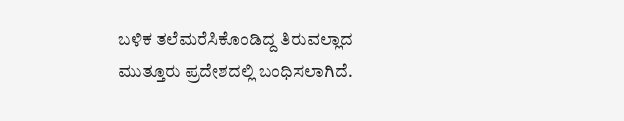ಬಳಿಕ ತಲೆಮರೆಸಿಕೊಂಡಿದ್ದ ತಿರುವಲ್ಲಾದ ಮುತ್ತೂರು ಪ್ರದೇಶದಲ್ಲಿ ಬಂಧಿಸಲಾಗಿದೆ.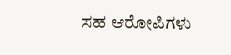ಸಹ ಆರೋಪಿಗಳು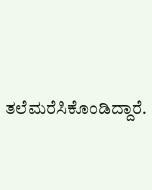ತಲೆಮರೆಸಿಕೊಂಡಿದ್ದಾರೆ.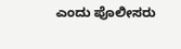ಎಂದು ಪೊಲೀಸರು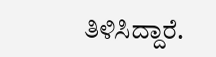ತಿಳಿಸಿದ್ದಾರೆ.